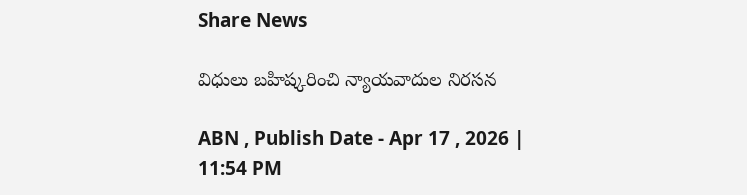Share News

విధులు బహిష్కరించి న్యాయవాదుల నిరసన

ABN , Publish Date - Apr 17 , 2026 | 11:54 PM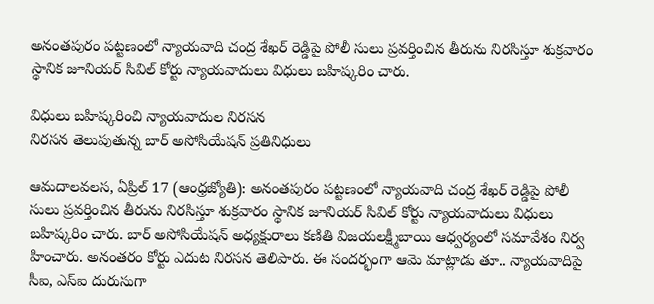అనంతపురం పట్టణంలో న్యాయవాది చంద్ర శేఖర్‌ రెడ్డిపై పోలీ సులు ప్రవర్తించిన తీరును నిరసిస్తూ శుక్రవారం స్థానిక జూనియర్‌ సివిల్‌ కోర్టు న్యాయవాదులు విధులు బహిష్కరిం చారు.

విధులు బహిష్కరించి న్యాయవాదుల నిరసన
నిరసన తెలుపుతున్న బార్‌ అసోసియేషన్‌ ప్రతినిధులు

ఆమదాలవలస, ఏప్రిల్‌ 17 (ఆంధ్రజ్యోతి): అనంతపురం పట్టణంలో న్యాయవాది చంద్ర శేఖర్‌ రెడ్డిపై పోలీ సులు ప్రవర్తించిన తీరును నిరసిస్తూ శుక్రవారం స్థానిక జూనియర్‌ సివిల్‌ కోర్టు న్యాయవాదులు విధులు బహిష్కరిం చారు. బార్‌ అసోసియేషన్‌ అధ్యక్షురాలు కణితి విజయలక్ష్మీబాయి ఆధ్వర్యంలో సమావేశం నిర్వ హించారు. అనంతరం కోర్టు ఎదుట నిరసన తెలిపారు. ఈ సందర్భంగా ఆమె మాట్లాడు తూ.. న్యాయవాదిపై సీఐ, ఎస్‌ఐ దురుసుగా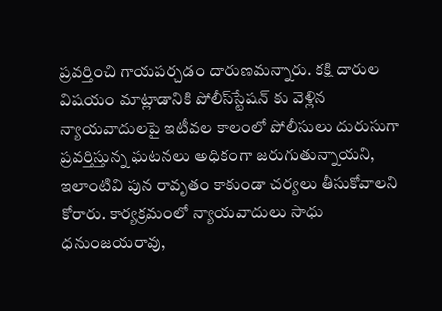ప్రవర్తించి గాయపర్చడం దారుణమన్నారు. కక్షి దారుల విషయం మాట్లాడానికి పోలీస్‌స్టేషన్‌ కు వెళ్లిన న్యాయవాదులపై ఇటీవల కాలంలో పోలీసులు దురుసుగా ప్రవర్తిస్తున్న ఘటనలు అధికంగా జరుగుతున్నాయని, ఇలాంటివి పున రావృతం కాకుండా చర్యలు తీసుకోవాలని కోరారు. కార్యక్రమంలో న్యాయవాదులు సాధు ధనుంజయరావు,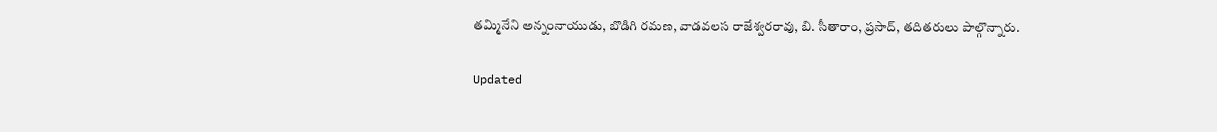తమ్మినేని అన్నంనాయుడు, బొడిగి రమణ, వాడవలస రాజేశ్వరరావు, బి. సీతారాం, ప్రసాద్‌, తదితరులు పాల్గొన్నారు.

Updated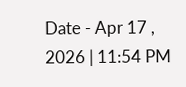Date - Apr 17 , 2026 | 11:54 PM